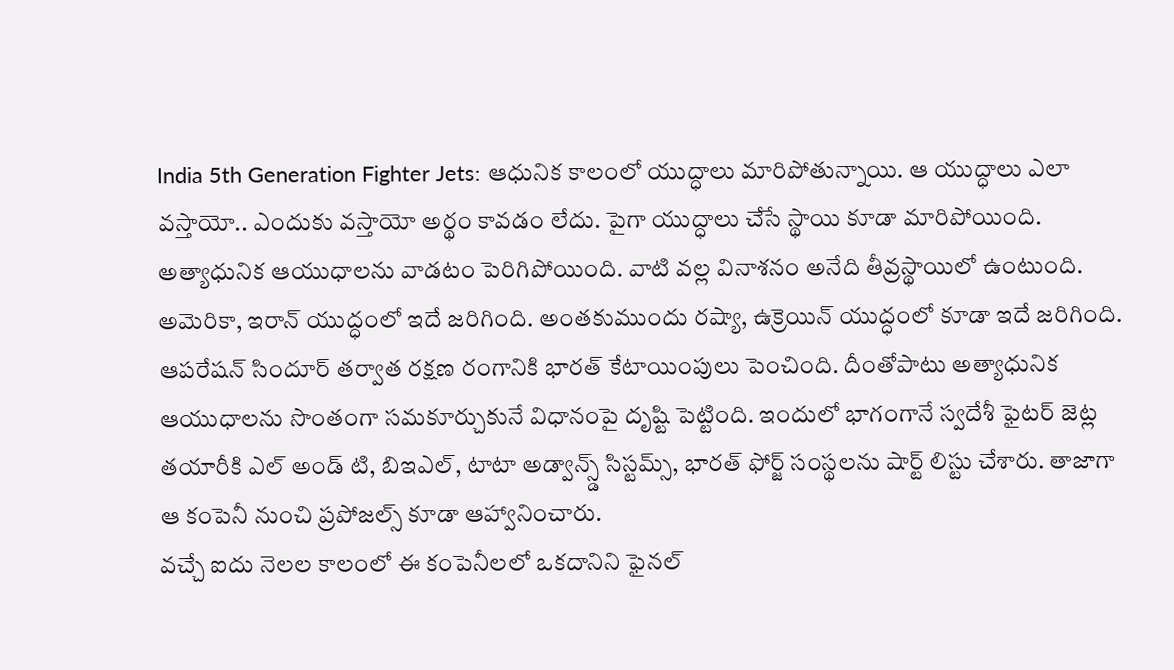India 5th Generation Fighter Jets: ఆధునిక కాలంలో యుద్ధాలు మారిపోతున్నాయి. ఆ యుద్ధాలు ఎలా వస్తాయో.. ఎందుకు వస్తాయో అర్థం కావడం లేదు. పైగా యుద్ధాలు చేసే స్థాయి కూడా మారిపోయింది. అత్యాధునిక ఆయుధాలను వాడటం పెరిగిపోయింది. వాటి వల్ల వినాశనం అనేది తీవ్రస్థాయిలో ఉంటుంది. అమెరికా, ఇరాన్ యుద్ధంలో ఇదే జరిగింది. అంతకుముందు రష్యా, ఉక్రెయిన్ యుద్ధంలో కూడా ఇదే జరిగింది.
ఆపరేషన్ సిందూర్ తర్వాత రక్షణ రంగానికి భారత్ కేటాయింపులు పెంచింది. దీంతోపాటు అత్యాధునిక ఆయుధాలను సొంతంగా సమకూర్చుకునే విధానంపై దృష్టి పెట్టింది. ఇందులో భాగంగానే స్వదేశీ ఫైటర్ జెట్ల తయారీకి ఎల్ అండ్ టి, బిఇఎల్, టాటా అడ్వాన్స్డ్ సిస్టమ్స్, భారత్ ఫోర్జ్ సంస్థలను షార్ట్ లిస్టు చేశారు. తాజాగా ఆ కంపెనీ నుంచి ప్రపోజల్స్ కూడా ఆహ్వానించారు.
వచ్చే ఐదు నెలల కాలంలో ఈ కంపెనీలలో ఒకదానిని ఫైనల్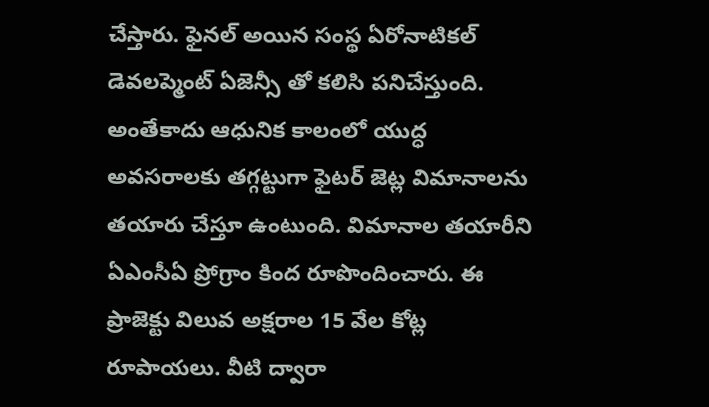చేస్తారు. ఫైనల్ అయిన సంస్థ ఏరోనాటికల్ డెవలప్మెంట్ ఏజెన్సీ తో కలిసి పనిచేస్తుంది. అంతేకాదు ఆధునిక కాలంలో యుద్ధ అవసరాలకు తగ్గట్టుగా ఫైటర్ జెట్ల విమానాలను తయారు చేస్తూ ఉంటుంది. విమానాల తయారీని ఏఎంసీఏ ప్రోగ్రాం కింద రూపొందించారు. ఈ ప్రాజెక్టు విలువ అక్షరాల 15 వేల కోట్ల రూపాయలు. వీటి ద్వారా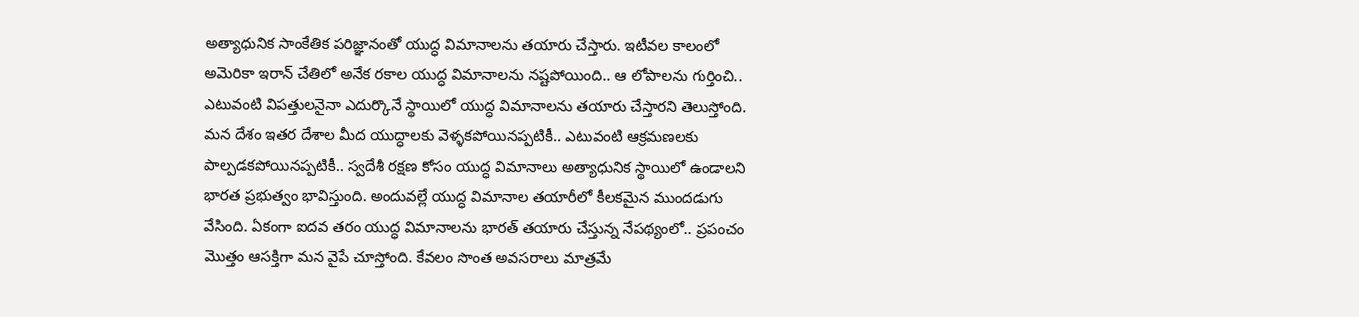అత్యాధునిక సాంకేతిక పరిజ్ఞానంతో యుద్ధ విమానాలను తయారు చేస్తారు. ఇటీవల కాలంలో అమెరికా ఇరాన్ చేతిలో అనేక రకాల యుద్ధ విమానాలను నష్టపోయింది.. ఆ లోపాలను గుర్తించి.. ఎటువంటి విపత్తులనైనా ఎదుర్కొనే స్థాయిలో యుద్ధ విమానాలను తయారు చేస్తారని తెలుస్తోంది.
మన దేశం ఇతర దేశాల మీద యుద్ధాలకు వెళ్ళకపోయినప్పటికీ.. ఎటువంటి ఆక్రమణలకు పాల్పడకపోయినప్పటికీ.. స్వదేశీ రక్షణ కోసం యుద్ధ విమానాలు అత్యాధునిక స్థాయిలో ఉండాలని భారత ప్రభుత్వం భావిస్తుంది. అందువల్లే యుద్ధ విమానాల తయారీలో కీలకమైన ముందడుగు వేసింది. ఏకంగా ఐదవ తరం యుద్ధ విమానాలను భారత్ తయారు చేస్తున్న నేపథ్యంలో.. ప్రపంచం మొత్తం ఆసక్తిగా మన వైపే చూస్తోంది. కేవలం సొంత అవసరాలు మాత్రమే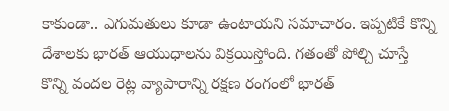కాకుండా.. ఎగుమతులు కూడా ఉంటాయని సమాచారం. ఇప్పటికే కొన్ని దేశాలకు భారత్ ఆయుధాలను విక్రయిస్తోంది. గతంతో పోల్చి చూస్తే కొన్ని వందల రెట్ల వ్యాపారాన్ని రక్షణ రంగంలో భారత్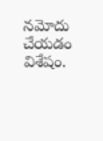నమోదు చేయడం విశేషం.